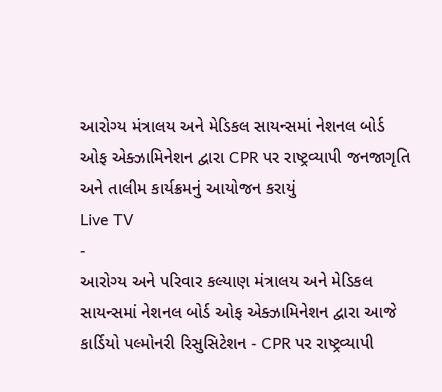આરોગ્ય મંત્રાલય અને મેડિકલ સાયન્સમાં નેશનલ બોર્ડ ઓફ એક્ઝામિનેશન દ્વારા CPR પર રાષ્ટ્રવ્યાપી જનજાગૃતિ અને તાલીમ કાર્યક્રમનું આયોજન કરાયું
Live TV
-
આરોગ્ય અને પરિવાર કલ્યાણ મંત્રાલય અને મેડિકલ સાયન્સમાં નેશનલ બોર્ડ ઓફ એક્ઝામિનેશન દ્વારા આજે કાર્ડિયો પલ્મોનરી રિસુસિટેશન - CPR પર રાષ્ટ્રવ્યાપી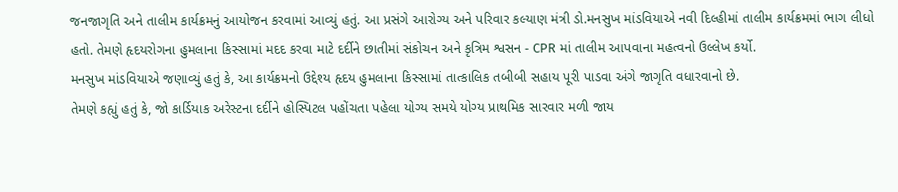જનજાગૃતિ અને તાલીમ કાર્યક્રમનું આયોજન કરવામાં આવ્યું હતું. આ પ્રસંગે આરોગ્ય અને પરિવાર કલ્યાણ મંત્રી ડો.મનસુખ માંડવિયાએ નવી દિલ્હીમાં તાલીમ કાર્યક્રમમાં ભાગ લીધો હતો. તેમણે હૃદયરોગના હુમલાના કિસ્સામાં મદદ કરવા માટે દર્દીને છાતીમાં સંકોચન અને કૃત્રિમ શ્વસન - CPR માં તાલીમ આપવાના મહત્વનો ઉલ્લેખ કર્યો.
મનસુખ માંડવિયાએ જણાવ્યું હતું કે, આ કાર્યક્રમનો ઉદ્દેશ્ય હૃદય હુમલાના કિસ્સામાં તાત્કાલિક તબીબી સહાય પૂરી પાડવા અંગે જાગૃતિ વધારવાનો છે.
તેમણે કહ્યું હતું કે, જો કાર્ડિયાક અરેસ્ટના દર્દીને હોસ્પિટલ પહોંચતા પહેલા યોગ્ય સમયે યોગ્ય પ્રાથમિક સારવાર મળી જાય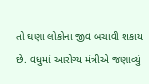તો ઘણા લોકોના જીવ બચાવી શકાય છે. વધુમાં આરોગ્ય મંત્રીએ જણાવ્યું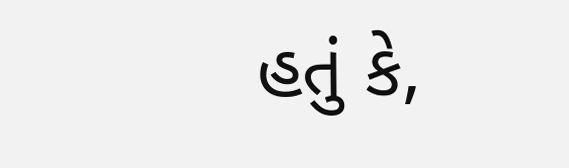હતું કે,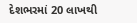દેશભરમાં 20 લાખથી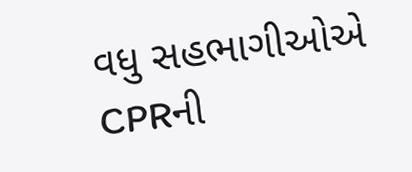વધુ સહભાગીઓએ CPRની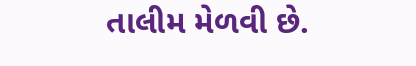તાલીમ મેળવી છે.